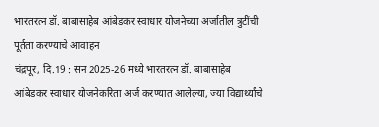भारतरत्न डॉ. बाबासाहेब आंबेडकर स्वाधार योजनेच्या अर्जातील त्रुटींची पूर्तता करण्याचे आवाहन
चंद्रपूर, दि.19 : सन 2025-26 मध्ये भारतरत्न डॉ. बाबासाहेब आंबेडकर स्वाधार योजनेकरिता अर्ज करण्यात आलेल्या, ज्या विद्यार्थ्यांचे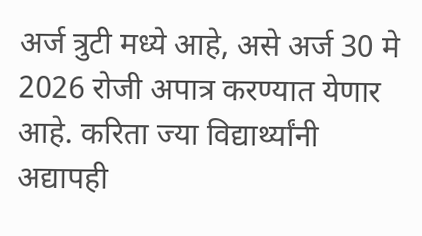अर्ज त्रुटी मध्ये आहे, असे अर्ज 30 मे 2026 रोजी अपात्र करण्यात येणार आहे. करिता ज्या विद्यार्थ्यांनी अद्यापही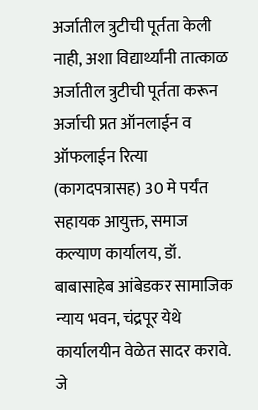अर्जातील त्रुटीची पूर्तता केली नाही, अशा विद्यार्थ्यांनी तात्काळ अर्जातील त्रुटीची पूर्तता करून अर्जाची प्रत ऑनलाईन व ऑफलाईन रित्या (कागदपत्रासह) 30 मे पर्यंत सहायक आयुक्त, समाज कल्याण कार्यालय, डॉ. बाबासाहेब आंबेडकर सामाजिक न्याय भवन, चंद्रपूर येथे कार्यालयीन वेळेत सादर करावे.
जे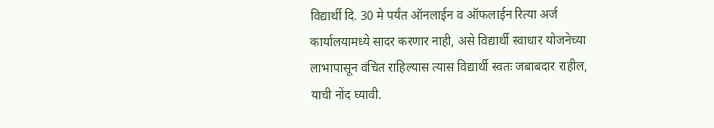विद्यार्थी दि. 30 मे पर्यंत ऑनलाईन व ऑफलाईन रित्या अर्ज कार्यालयामध्ये सादर करणार नाही, असे विद्यार्थी स्वाधार योजनेच्या लाभापासून वंचित राहिल्यास त्यास विद्यार्थी स्वतः जबाबदार राहील, याची नोंद घ्यावी.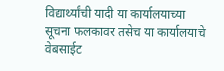विद्यार्थ्यांची यादी या कार्यालयाच्या सूचना फलकावर तसेच या कार्यालयाचे वेबसाईट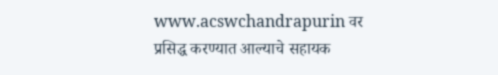www.acswchandrapurin वर प्रसिद्ध करण्यात आल्याचे सहायक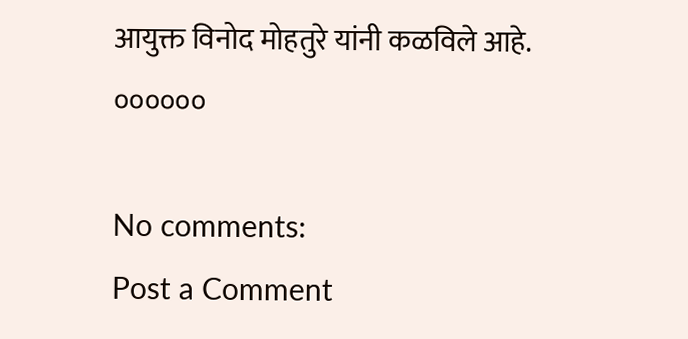आयुक्त विनोद मोहतुरे यांनी कळविले आहे.
००००००

No comments:
Post a Comment